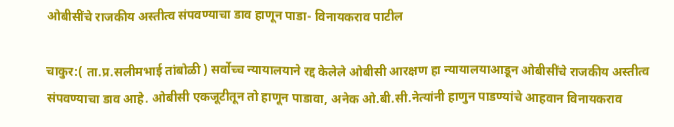ओबीसींचे राजकीय अस्तीत्व संपवण्याचा डाव हाणून पाडा- विनायकराव पाटील

चाकुर:( ता.प्र.सलीमभाई तांबोळी ) सर्वोच्च न्यायालयाने रद्द केलेले ओबीसी आरक्षण हा न्यायालयाआडून ओबीसींचे राजकीय अस्तीत्व संपवण्याचा डाव आहे. ओबीसी एकजूटीतून तो हाणून पाडावा, अनेक ओ.बी.सी.नेत्यांनी हाणुन पाडण्यांचे आहवान विनायकराव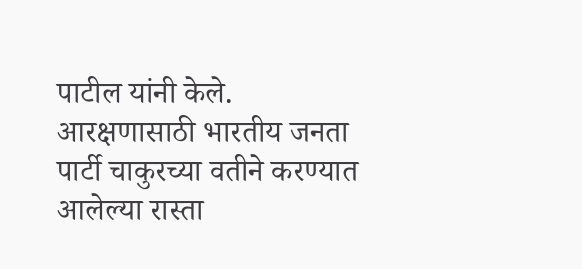पाटील यांनी केले. आरक्षणासाठी भारतीय जनता पार्टी चाकुरच्या वतीने करण्यात आलेल्या रास्ता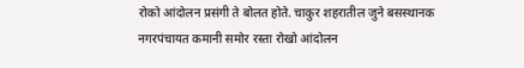रोको आंदोलन प्रसंगी ते बोलत होते. चाकुर शहरातील जुने बसस्थानक नगरपंचायत कमानी समोर रस्ता रोखो आंदोलन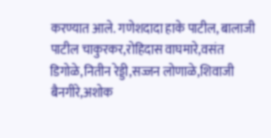करण्यात आले. गणेशदादा हाके पाटील, बालाजी पाटील चाकुरकर,रोहिदास वाघमारे,वसंत डिगोळे,नितीन रेड्डी,सज्जन लोणाळे,शिवाजी बैनगीरे,अशोक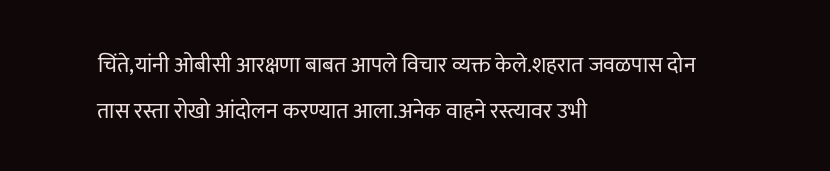चिंते,यांनी ओबीसी आरक्षणा बाबत आपले विचार व्यक्त केले.शहरात जवळपास दोन तास रस्ता रोखो आंदोलन करण्यात आला.अनेक वाहने रस्त्यावर उभी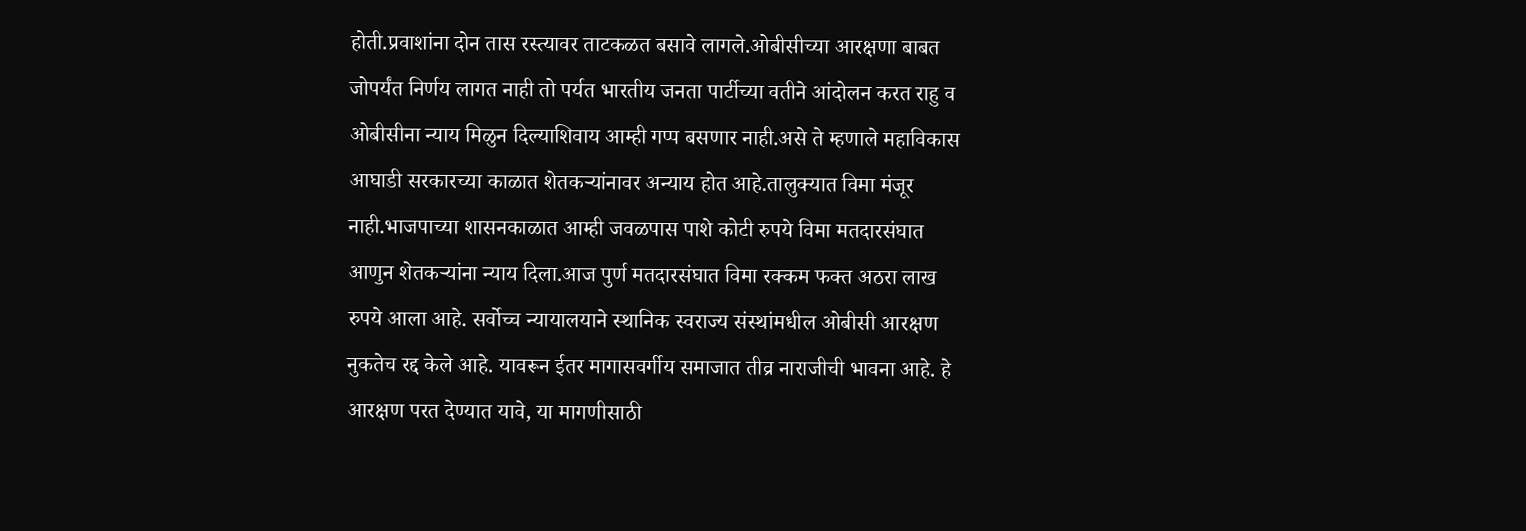होती.प्रवाशांना दोन तास रस्त्यावर ताटकळत बसावे लागले.ओबीसीच्या आरक्षणा बाबत जोपर्यंत निर्णय लागत नाही तो पर्यत भारतीय जनता पार्टीच्या वतीने आंदोलन करत राहु व ओबीसीना न्याय मिळुन दिल्याशिवाय आम्ही गप्प बसणार नाही.असे ते म्हणाले महाविकास आघाडी सरकारच्या काळात शेतकऱ्यांनावर अन्याय होत आहे.तालुक्यात विमा मंजूर नाही.भाजपाच्या शासनकाळात आम्ही जवळपास पाशे कोटी रुपये विमा मतदारसंघात आणुन शेतकऱ्यांना न्याय दिला.आज पुर्ण मतदारसंघात विमा रक्कम फक्त अठरा लाख रुपये आला आहे. सर्वोच्च न्यायालयाने स्थानिक स्वराज्य संस्थांमधील ओबीसी आरक्षण नुकतेच रद्द केले आहे. यावरून ईतर मागासवर्गीय समाजात तीव्र नाराजीची भावना आहे. हे आरक्षण परत देण्यात यावे, या मागणीसाठी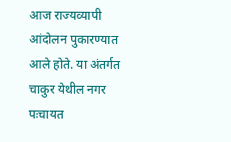आज राज्यव्यापी आंदोलन पुकारण्यात आले होते. या अंतर्गत चाकुर येथील नगर पःचायत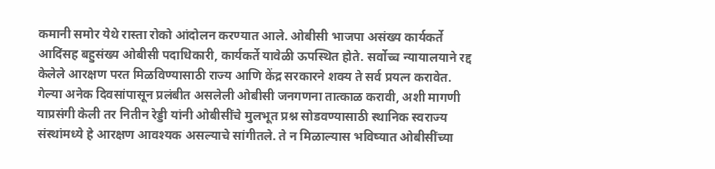कमानी समोर येथे रास्ता रोको आंदोलन करण्यात आले. ओबीसी भाजपा असंख्य कार्यकर्ते आदिंसह बहुसंख्य ओबीसी पदाधिकारी, कार्यकर्ते यावेळी ऊपस्थित होते. सर्वोच्च न्यायालयाने रद्द केलेले आरक्षण परत मिळविण्यासाठी राज्य आणि केंद्र सरकारने शक्य ते सर्व प्रयत्न करावेत. गेल्या अनेक दिवसांपासून प्रलंबीत असलेली ओबीसी जनगणना तात्काळ करावी, अशी मागणी याप्रसंगी केली तर नितीन रेड्डी यांनी ओबीसींचे मुलभूत प्रश्न सोडवण्यासाठी स्थानिक स्वराज्य संस्थांमध्ये हे आरक्षण आवश्यक असल्याचे सांगीतले. ते न मिळाल्यास भविष्यात ओबीसींच्या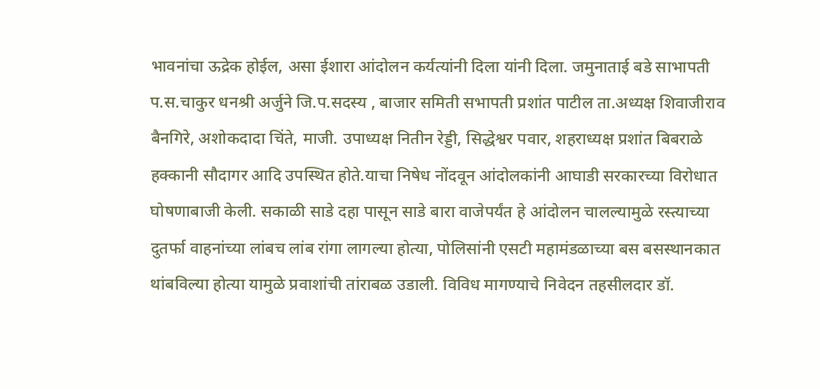भावनांचा ऊद्रेक होईल, असा ईशारा आंदोलन कर्यत्यांनी दिला यांनी दिला. जमुनाताई बडे साभापती प.स.चाकुर धनश्री अर्जुने जि.प.सदस्य , बाजार समिती सभापती प्रशांत पाटील ता.अध्यक्ष शिवाजीराव बैनगिरे, अशोकदादा चिंते, माजी. उपाध्यक्ष नितीन रेड्डी, सिद्धेश्वर पवार, शहराध्यक्ष प्रशांत बिबराळे हक्कानी सौदागर आदि उपस्थित होते.याचा निषेध नोंदवून आंदोलकांनी आघाडी सरकारच्या विरोधात घोषणाबाजी केली. सकाळी साडे दहा पासून साडे बारा वाजेपर्यंत हे आंदोलन चालल्यामुळे रस्त्याच्या दुतर्फा वाहनांच्या लांबच लांब रांगा लागल्या होत्या, पोलिसांनी एसटी महामंडळाच्या बस बसस्थानकात थांबविल्या होत्या यामुळे प्रवाशांची तांराबळ उडाली. विविध मागण्याचे निवेदन तहसीलदार डॉ.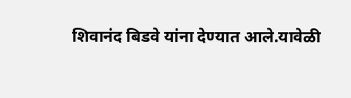शिवानंद बिडवे यांना देण्यात आले.यावेळी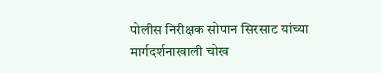पोलीस निरीक्षक सोपान सिरसाट यांच्या मार्गदर्शनाखाली चोख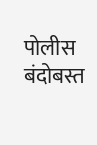पोलीस बंदोबस्त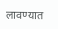लावण्यात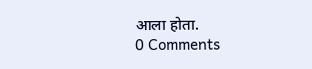आला होता.
0 Comments